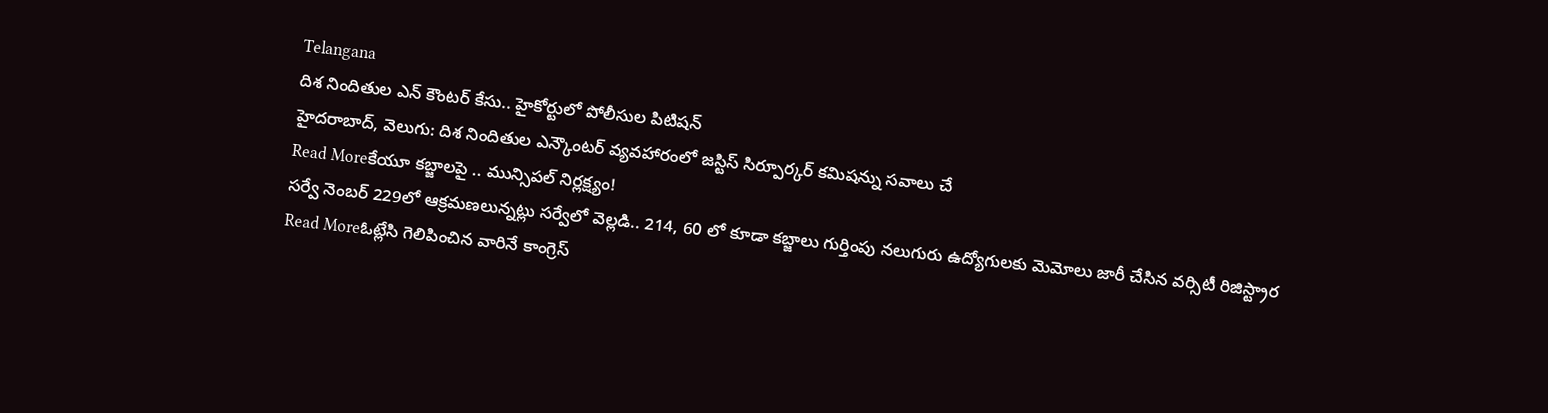Telangana
దిశ నిందితుల ఎన్ కౌంటర్ కేసు.. హైకోర్టులో పోలీసుల పిటిషన్
హైదరాబాద్, వెలుగు: దిశ నిందితుల ఎన్కౌంటర్ వ్యవహారంలో జస్టిస్ సిర్పూర్కర్ కమిషన్ను సవాలు చే
Read Moreకేయూ కబ్జాలపై .. మున్సిపల్ నిర్లక్ష్యం!
సర్వే నెంబర్ 229లో ఆక్రమణలున్నట్లు సర్వేలో వెల్లడి.. 214, 60 లో కూడా కబ్జాలు గుర్తింపు నలుగురు ఉద్యోగులకు మెమోలు జారీ చేసిన వర్సిటీ రిజిస్ట్రార
Read Moreఓట్లేసి గెలిపించిన వారినే కాంగ్రెస్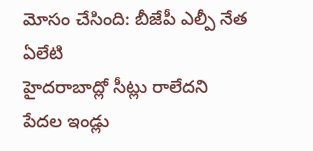మోసం చేసింది: బీజేపీ ఎల్పీ నేత ఏలేటి
హైదరాబాద్లో సీట్లు రాలేదని పేదల ఇండ్లు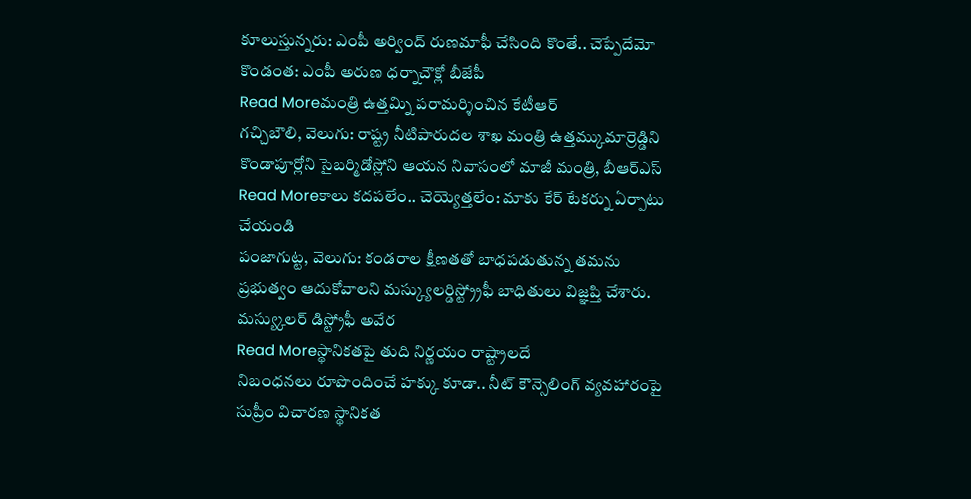కూలుస్తున్నరు: ఎంపీ అర్వింద్ రుణమాఫీ చేసింది కొంతే.. చెప్పేదేమో కొండంత: ఎంపీ అరుణ ధర్నాచౌక్లో బీజేపీ
Read Moreమంత్రి ఉత్తమ్ని పరామర్శించిన కేటీఆర్
గచ్చిబౌలి, వెలుగు: రాష్ట్ర నీటిపారుదల శాఖ మంత్రి ఉత్తమ్కుమార్రెడ్డిని కొండాపూర్లోని సైబర్మిడోస్లోని ఆయన నివాసంలో మాజీ మంత్రి, బీఆర్ఎస్
Read Moreకాలు కదపలేం.. చెయ్యెత్తలేం: మాకు కేర్ టేకర్ను ఏర్పాటు చేయండి
పంజాగుట్ట, వెలుగు: కండరాల క్షీణతతో బాధపడుతున్న తమను ప్రభుత్వం ఆదుకోవాలని మస్క్యులర్డిస్ట్ర్రోఫీ బాధితులు విజ్ఞప్తి చేశారు. మస్య్కులర్ డిస్ట్రోఫీ అవేర
Read Moreస్థానికతపై తుది నిర్ణయం రాష్ట్రాలదే
నిబంధనలు రూపొందించే హక్కు కూడా.. నీట్ కౌన్సెలింగ్ వ్యవహారంపై సుప్రీం విచారణ స్థానికత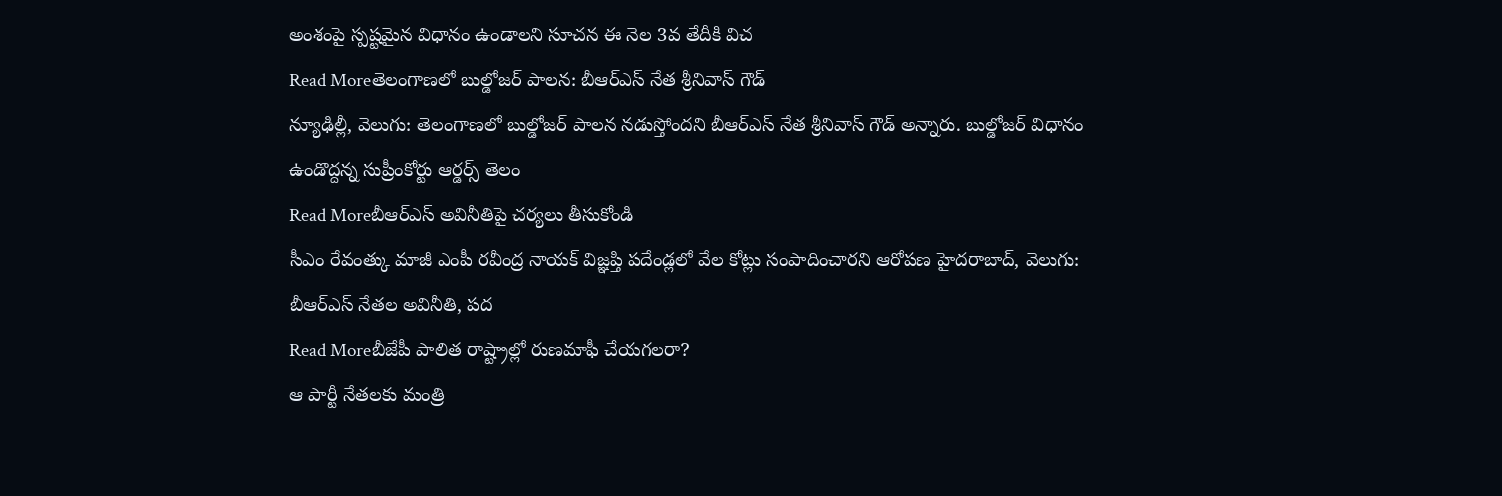అంశంపై స్పష్టమైన విధానం ఉండాలని సూచన ఈ నెల 3వ తేదీకి విచ
Read Moreతెలంగాణలో బుల్డోజర్ పాలన: బీఆర్ఎస్ నేత శ్రీనివాస్ గౌడ్
న్యూఢిల్లీ, వెలుగు: తెలంగాణలో బుల్డోజర్ పాలన నడుస్తోందని బీఆర్ఎస్ నేత శ్రీనివాస్ గౌడ్ అన్నారు. బుల్డోజర్ విధానం ఉండొద్దన్న సుప్రీంకోర్టు ఆర్డర్స్ తెలం
Read Moreబీఆర్ఎస్ అవినీతిపై చర్యలు తీసుకోండి
సీఎం రేవంత్కు మాజీ ఎంపీ రవీంద్ర నాయక్ విజ్ఞప్తి పదేండ్లలో వేల కోట్లు సంపాదించారని ఆరోపణ హైదరాబాద్, వెలుగు: బీఆర్ఎస్ నేతల అవినీతి, పద
Read Moreబీజేపీ పాలిత రాష్ట్రాల్లో రుణమాఫీ చేయగలరా?
ఆ పార్టీ నేతలకు మంత్రి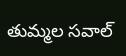తుమ్మల సవాల్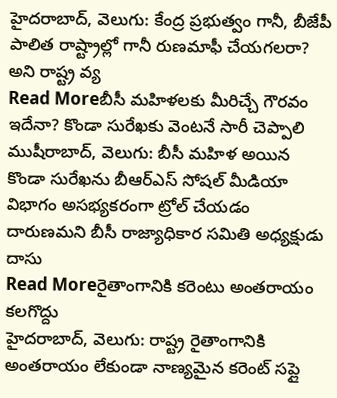హైదరాబాద్, వెలుగు: కేంద్ర ప్రభుత్వం గానీ, బీజేపీ పాలిత రాష్ట్రాల్లో గానీ రుణమాఫీ చేయగలరా? అని రాష్ట్ర వ్య
Read Moreబీసీ మహిళలకు మీరిచ్చే గౌరవం ఇదేనా? కొండా సురేఖకు వెంటనే సారీ చెప్పాలి
ముషీరాబాద్, వెలుగు: బీసీ మహిళ అయిన కొండా సురేఖను బీఆర్ఎస్ సోషల్ మీడియా విభాగం అసభ్యకరంగా ట్రోల్ చేయడం దారుణమని బీసీ రాజ్యాధికార సమితి అధ్యక్షుడు దాసు
Read Moreరైతాంగానికి కరెంటు అంతరాయం కలగొద్దు
హైదరాబాద్, వెలుగు: రాష్ట్ర రైతాంగానికి అంతరాయం లేకుండా నాణ్యమైన కరెంట్ సప్లై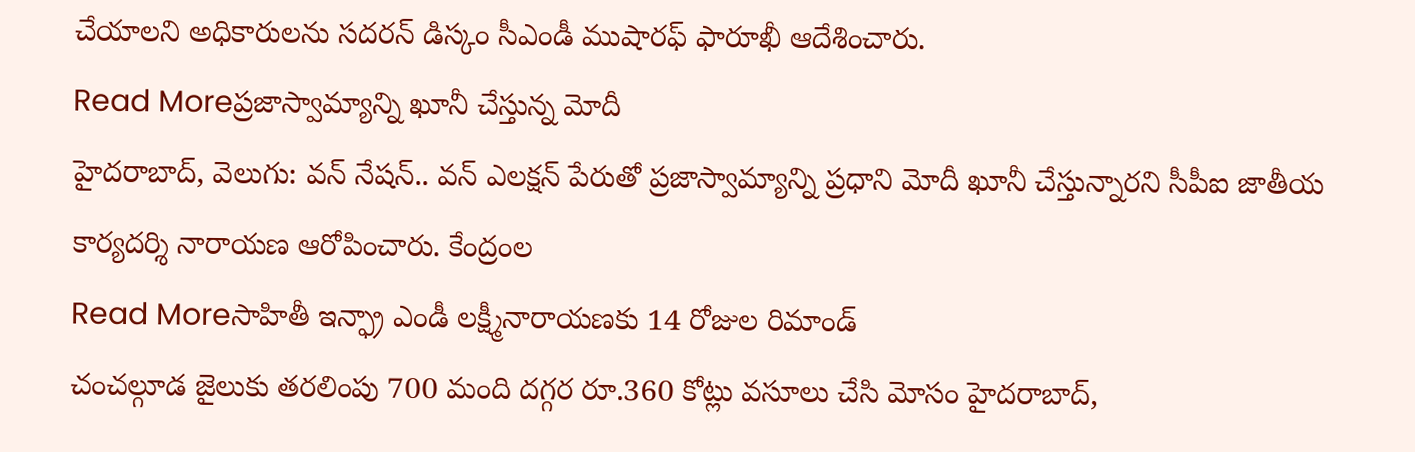చేయాలని అధికారులను సదరన్ డిస్కం సీఎండీ ముషారఫ్ ఫారూఖీ ఆదేశించారు.
Read Moreప్రజాస్వామ్యాన్ని ఖూనీ చేస్తున్న మోదీ
హైదరాబాద్, వెలుగు: వన్ నేషన్.. వన్ ఎలక్షన్ పేరుతో ప్రజాస్వామ్యాన్ని ప్రధాని మోదీ ఖూనీ చేస్తున్నారని సీపీఐ జాతీయ కార్యదర్శి నారాయణ ఆరోపించారు. కేంద్రంల
Read Moreసాహితీ ఇన్ఫ్రా ఎండీ లక్ష్మీనారాయణకు 14 రోజుల రిమాండ్
చంచల్గూడ జైలుకు తరలింపు 700 మంది దగ్గర రూ.360 కోట్లు వసూలు చేసి మోసం హైదరాబాద్,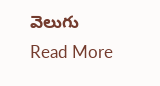వెలుగు
Read More